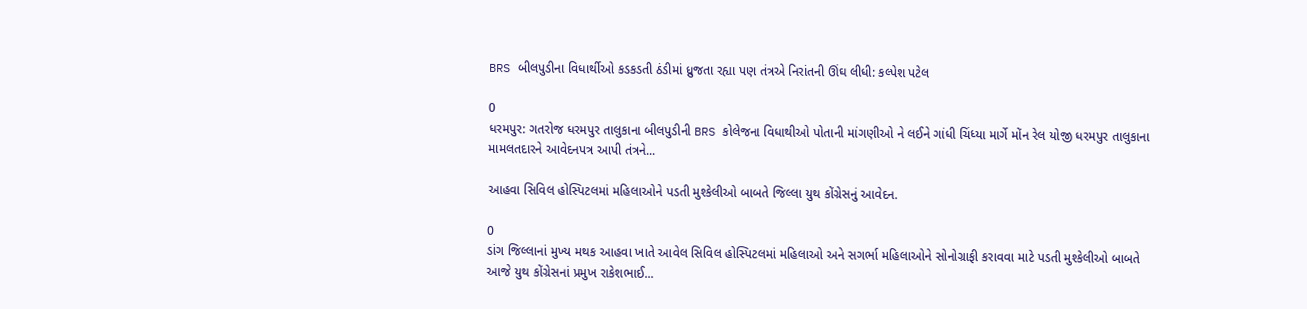BRS બીલપુડીના વિધાર્થીઓ કડકડતી ઠંડીમાં ધ્રુજતા રહ્યા પણ તંત્રએ નિરાંતની ઊંઘ લીધી: કલ્પેશ પટેલ

0
ધરમપુર: ગતરોજ ધરમપુર તાલુકાના બીલપુડીની BRS કોલેજના વિધાથીઓ પોતાની માંગણીઓ ને લઈને ગાંધી ચિંધ્યા માર્ગે મોંન રેલ યોજી ધરમપુર તાલુકાના મામલતદારને આવેદનપત્ર આપી તંત્રને...

આહવા સિવિલ હોસ્પિટલમાં મહિલાઓને પડતી મુશ્કેલીઓ બાબતે જિલ્લા યુથ કોંગ્રેસનું આવેદન.

0
ડાંગ જિલ્લાનાં મુખ્ય મથક આહવા ખાતે આવેલ સિવિલ હોસ્પિટલમાં મહિલાઓ અને સગર્ભા મહિલાઓને સોનોગ્રાફી કરાવવા માટે પડતી મુશ્કેલીઓ બાબતે આજે યુથ કોંગ્રેસનાં પ્રમુખ રાકેશભાઈ...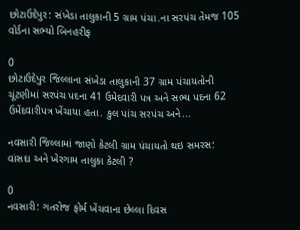છોટાઉદેપુર: સંખેડા તાલુકાની 5 ગ્રામ પંચા.ના સરપંચ તેમજ 105 વોર્ડના સભ્યો બિનહરીફ

0
છોટાઉદેપુર જિલ્લાના સંખેડા તાલુકાની 37 ગ્રામ પંચાયતોની ચૂંટણીમાં સરપંચ પદના 41 ઉમેદવારી પત્ર અને સભ્ય પદના 62 ઉમેંદવારીપત્ર ખેંચાયા હતા. કુલ પાંચ સરપંચ અને...

નવસારી જિલ્લામાં જાણો કેટલી ગ્રામ પંચાયતો થઇ સમરસ: વાંસદા અને ખેરગામ તાલુકા કેટલી ?

0
નવસારી: ગતરોજ ફોર્મ ખેંચવાના છેલ્લા દિવસ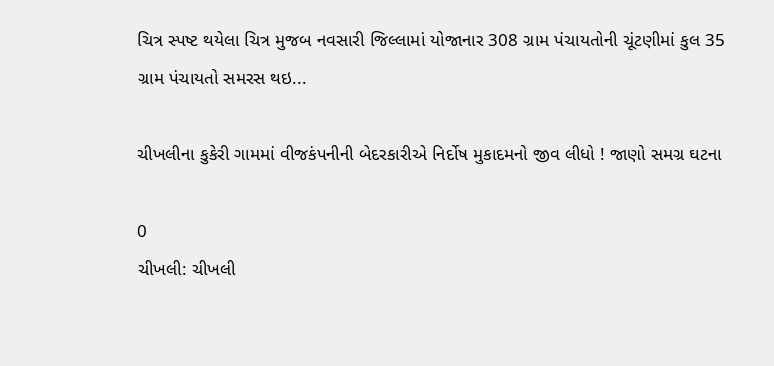ચિત્ર સ્પષ્ટ થયેલા ચિત્ર મુજબ નવસારી જિલ્લામાં યોજાનાર 308 ગ્રામ પંચાયતોની ચૂંટણીમાં કુલ 35 ગ્રામ પંચાયતો સમરસ થઇ...

ચીખલીના કુકેરી ગામમાં વીજકંપનીની બેદરકારીએ નિર્દોષ મુકાદમનો જીવ લીધો ! જાણો સમગ્ર ઘટના

0
ચીખલી: ચીખલી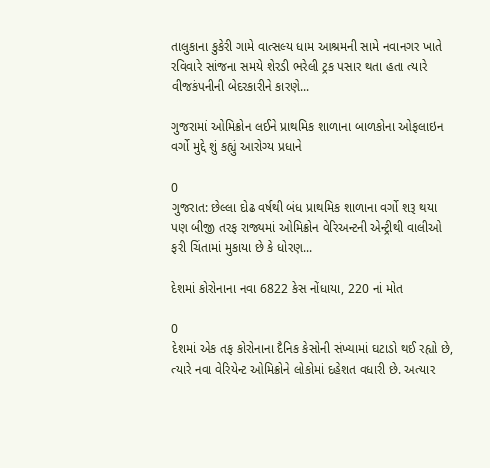તાલુકાના કુકેરી ગામે વાત્સલ્ય ધામ આશ્રમની સામે નવાનગર ખાતે રવિવારે સાંજના સમયે શેરડી ભરેલી ટ્રક પસાર થતા હતા ત્યારે વીજકંપનીની બેદરકારીને કારણે...

ગુજરામાં ઓમિક્રોન લઈને પ્રાથમિક શાળાના બાળકોના ઓફલાઇન વર્ગો મુદ્દે શું કહ્યું આરોગ્ય પ્રધાને

0
ગુજરાત: છેલ્લા દોઢ વર્ષથી બંધ પ્રાથમિક શાળાના વર્ગો શરૂ થયા પણ બીજી તરફ રાજ્યમાં ઓમિક્રોન વેરિઅન્ટની એન્ટ્રીથી વાલીઓ ફરી ચિંતામાં મુકાયા છે કે ધોરણ...

દેશમાં કોરોનાના નવા 6822 કેસ નોંધાયા, 220 નાં મોત

0
દેશમાં એક તફ કોરોનાના દૈનિક કેસોની સંખ્યામાં ઘટાડો થઈ રહ્યો છે, ત્યારે નવા વેરિયેન્ટ ઓમિક્રોને લોકોમાં દહેશત વધારી છે. અત્યાર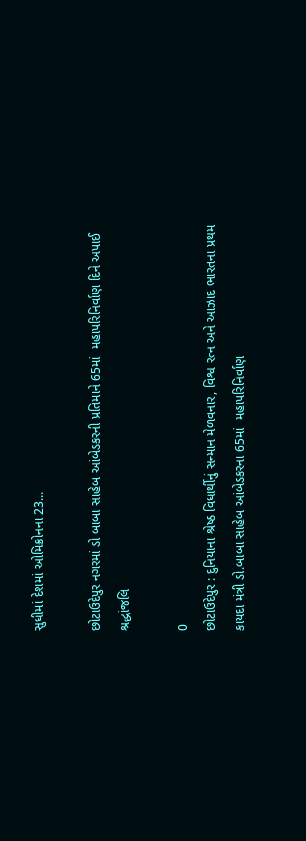સુધીમાં દેશમાં ઓમિક્રોનના 23...

છોટાઉદેપુર નગરમાં ડો બાબા સાહેબ આંબેડકરની પ્રતિમાને 65માં  મહાપરિનિર્વાણ દિને અપાઈ શ્રદ્ધાંજલિ

0
છોટાઉદેપુર : દુનિયાના શ્રેષ્ઠ વિધાર્થીનું સન્માન મેળવનાર, વિશ્વ રત્ન અને આઝાદ ભારતના પ્રથમ કાયદા મંત્રી ડો.બાબા સાહેબ આંબેડકરના 65માં  મહાપરિનિર્વાણ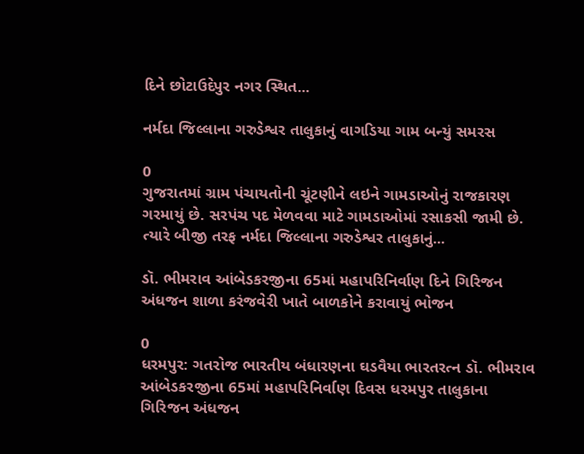દિને છોટાઉદેપુર નગર સ્થિત...

નર્મદા જિલ્લાના ગરુડેશ્વર તાલુકાનું વાગડિયા ગામ બન્યું સમરસ

0
ગુજરાતમાં ગ્રામ પંચાયતોની ચૂંટણીને લઇને ગામડાઓનું રાજકારણ ગરમાયું છે. સરપંચ પદ મેળવવા માટે ગામડાઓમાં રસાકસી જામી છે. ત્યારે બીજી તરફ નર્મદા જિલ્લાના ગરુડેશ્વર તાલુકાનું...

ડૉ. ભીમરાવ આંબેડકરજીના 65માં મહાપરિનિર્વાણ દિને ગિરિજન અંધજન શાળા કરંજવેરી ખાતે બાળકોને કરાવાયું ભોજન

0
ધરમપુર: ગતરોજ ભારતીય બંધારણના ઘડવૈયા ભારતરત્ન ડૉ. ભીમરાવ આંબેડકરજીના 65માં મહાપરિનિર્વાણ દિવસ ધરમપુર તાલુકાના ગિરિજન અંધજન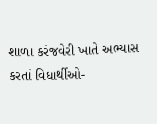શાળા કરંજવેરી ખાતે અભ્યાસ કરતાં વિધાર્થીઓ-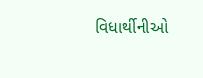વિધાર્થીનીઓ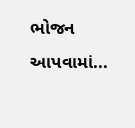ભોજન આપવામાં...